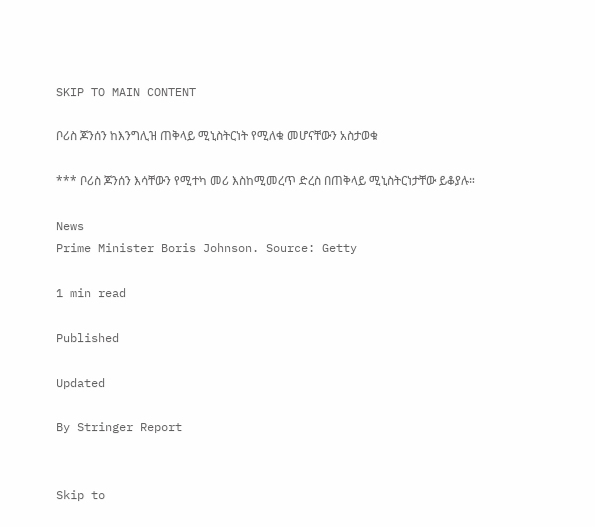SKIP TO MAIN CONTENT

ቦሪስ ጆንሰን ከእንግሊዝ ጠቅላይ ሚኒስትርነት የሚለቁ መሆናቸውን አስታወቁ

*** ቦሪስ ጆንሰን እሳቸውን የሚተካ መሪ እስከሚመረጥ ድረስ በጠቅላይ ሚኒስትርነታቸው ይቆያሉ።

News
Prime Minister Boris Johnson. Source: Getty

1 min read

Published

Updated

By Stringer Report


Skip to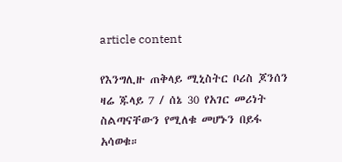article content

የእንግሊዙ ጠቅላይ ሚኒስትር ቦሪስ ጆንሰን ዛሬ ጁላይ 7 / ሰኔ 30 የአገር መሪነት ስልጣናቸውን የሚለቁ መሆኑን በይፋ አሳወቁ።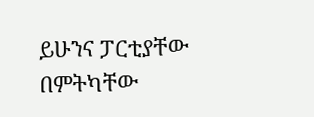ይሁንና ፓርቲያቸው በምትካቸው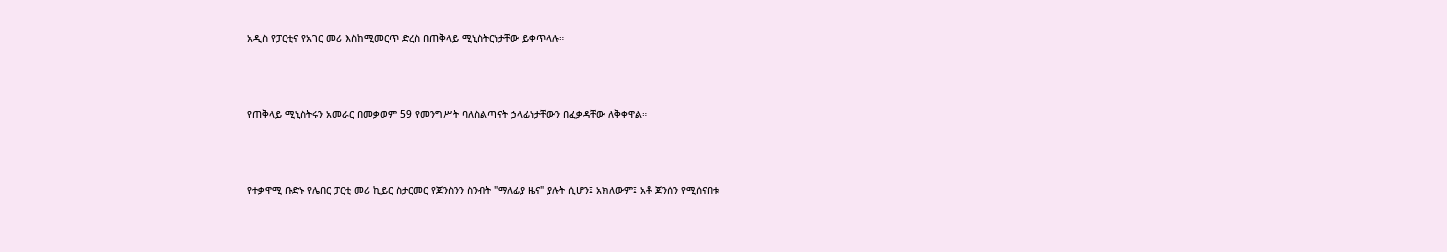አዲስ የፓርቲና የአገር መሪ እስከሚመርጥ ድረስ በጠቅላይ ሚኒስትርነታቸው ይቀጥላሉ።



የጠቅላይ ሚኒስትሩን አመራር በመቃወም 59 የመንግሥት ባለስልጣናት ኃላፊነታቸውን በፈቃዳቸው ለቅቀዋል።



የተቃዋሚ ቡድኑ የሌበር ፓርቲ መሪ ኪይር ስታርመር የጆንስንን ስንብት "ማለፊያ ዜና" ያሉት ሲሆን፤ አክለውም፤ አቶ ጆንሰን የሚሰናበቱ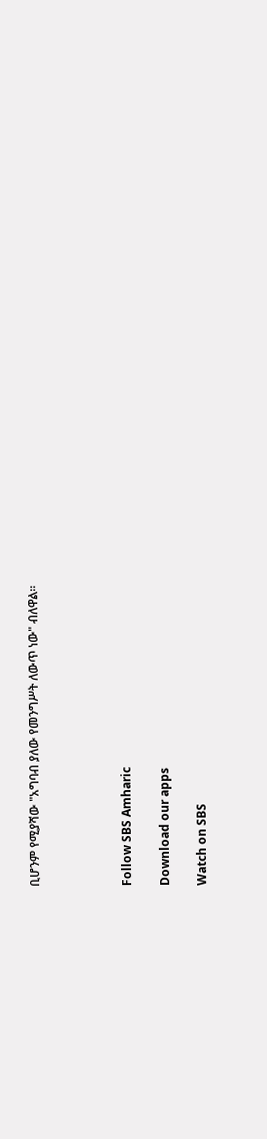ቢሆንም የሚያሻው "አግባብ ያለው የመንግሥት ለውጥ ነው" ብለዋል።




Follow SBS Amharic

Download our apps

Watch on SBS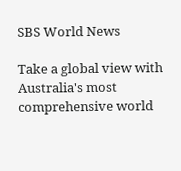SBS World News

Take a global view with Australia's most comprehensive world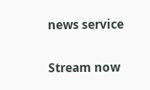news service

Stream now